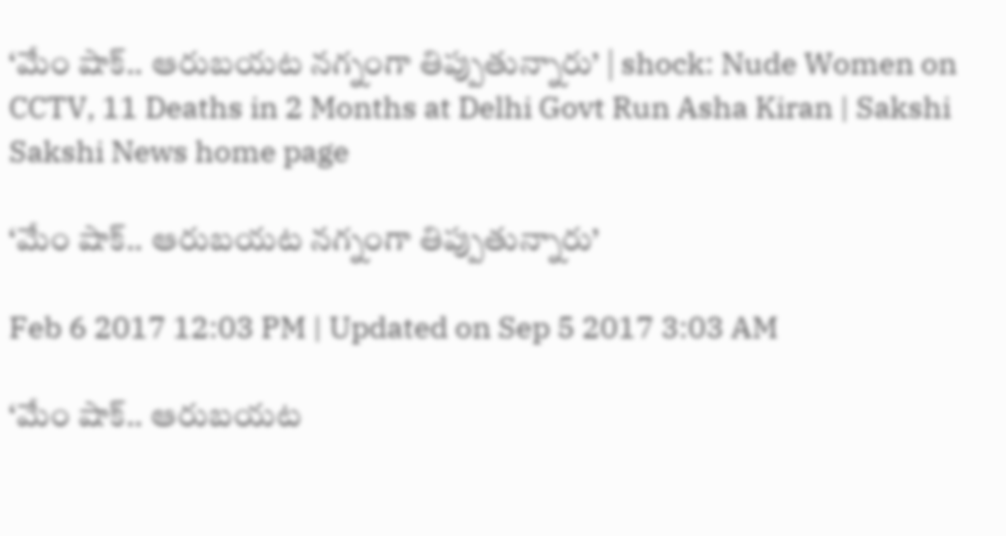‘మేం షాక్‌.. ఆరుబయట నగ్నంగా తిప్పుతున్నారు’ | shock: Nude Women on CCTV, 11 Deaths in 2 Months at Delhi Govt Run Asha Kiran | Sakshi
Sakshi News home page

‘మేం షాక్‌.. ఆరుబయట నగ్నంగా తిప్పుతున్నారు’

Feb 6 2017 12:03 PM | Updated on Sep 5 2017 3:03 AM

‘మేం షాక్‌.. ఆరుబయట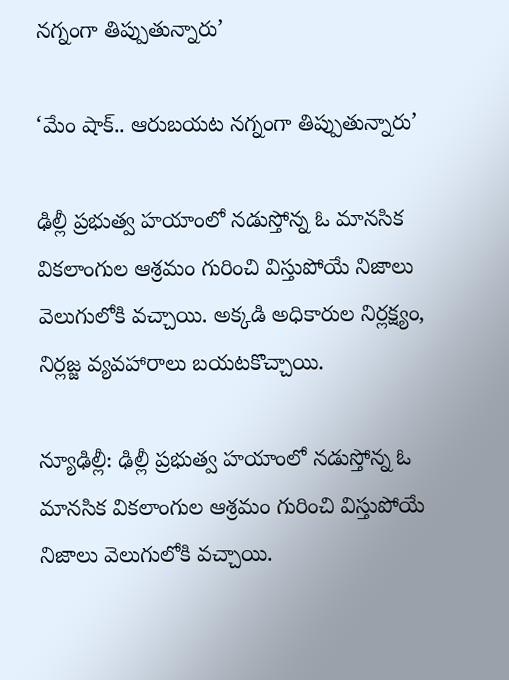నగ్నంగా తిప్పుతున్నారు’

‘మేం షాక్‌.. ఆరుబయట నగ్నంగా తిప్పుతున్నారు’

ఢిల్లీ ప్రభుత్వ హయాంలో నడుస్తోన్న ఓ మానసిక వికలాంగుల ఆశ్రమం గురించి విస్తుపోయే నిజాలు వెలుగులోకి వచ్చాయి. అక్కడి అధికారుల నిర్లక్ష్యం, నిర్లజ్జ వ్యవహారాలు బయటకొచ్చాయి.

న్యూఢిల్లీ: ఢిల్లీ ప్రభుత్వ హయాంలో నడుస్తోన్న ఓ మానసిక వికలాంగుల ఆశ్రమం గురించి విస్తుపోయే నిజాలు వెలుగులోకి వచ్చాయి.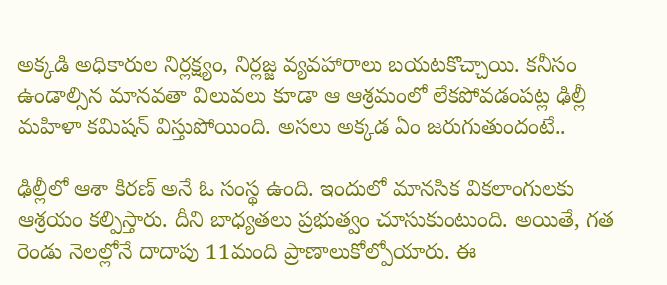అక్కడి అధికారుల నిర్లక్ష్యం, నిర్లజ్జ వ్యవహారాలు బయటకొచ్చాయి. కనీసం ఉండాల్సిన మానవతా విలువలు కూడా ఆ ఆశ్రమంలో లేకపోవడంపట్ల ఢిల్లీ మహిళా కమిషన్‌ విస్తుపోయింది. అసలు అక్కడ ఏం జరుగుతుందంటే..

ఢిల్లీలో ఆశా కిరణ్‌ అనే ఓ సంస్థ ఉంది. ఇందులో మానసిక వికలాంగులకు ఆశ్రయం కల్పిస్తారు. దీని బాధ్యతలు ప్రభుత్వం చూసుకుంటుంది. అయితే, గత రెండు నెలల్లోనే దాదాపు 11మంది ప్రాణాలుకోల్పోయారు. ఈ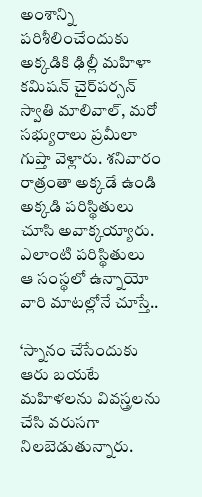అంశాన్ని పరిశీలించేందుకు అక్కడికి ఢిల్లీ మహిళా కమిషన్‌ చైర్‌పర్సన్‌ స్వాతి మాలివాల్‌, మరో సభ్యురాలు ప్రమీలా గుప్తా వెళ్లారు. శనివారం రాత్రంతా అక్కడే ఉండి అక్కడి పరిస్థితులు చూసి అవాక్కయ్యారు. ఎలాంటి పరిస్థితులు ఆ సంస్థలో ఉన్నాయో వారి మాటల్లోనే చూస్తే..

‘స్నానం చేసేందుకు ఆరు బయటే మహిళలను వివస్త్రలను చేసి వరుసగా నిలబెడుతున్నారు.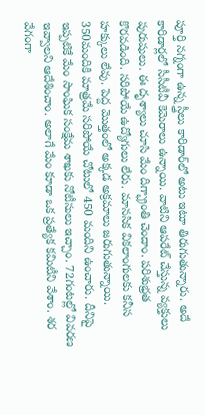పూర్తి నగ్నంగా ఉన్న స్త్రీలు కారిడార్‌లో అటు ఇటూ తిరుగుతున్నారు. అదే కారిడార్లలో సీసీటీవీ కెమెరాలు ఉన్నాయి. వాటిని ఆపరేట్‌ చేస్తున్న వ్యక్తులు పురుషులు. ఈ దృశ్యాలు చూసి మేం దిగ్భ్రాంతి చెందాం. పరిశుభ్రత కొరవడింది. సరిపోయే ఉద్యోగులు లేరు. మానసిక వికలాంగులకు కనీస హక్కులు లేవు. పెద్ద మొత్తంలో అక్కడ అక్రమాలు జరుగుతున్నాయి. 350మందికి మాత్రమే సరిపోయే చోటులో 450 మందిని ఉంచారు. దీనిపై ఇప్పటికే మేం సాంఘిక సంక్షేమ శాఖకు నోటీసులు ఇచ్చాం. 72గంటల్లో వివరణ ఇవ్వాలని ఆదేశించాం. అలాగే మేం కూడా ఒక ప్రత్యేక కమిటీని వేశాం. శర వేగంగా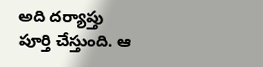అది దర్యాప్తు పూర్తి చేస్తుంది. ఆ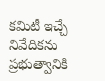కమిటీ ఇచ్చే నివేదికను ప్రభుత్వానికి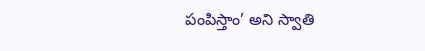పంపిస్తాం’ అని స్వాతి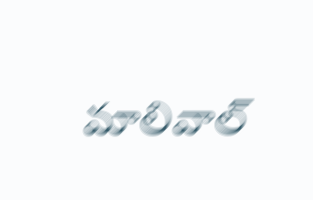మాలివాల్‌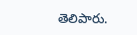తెలిపారు.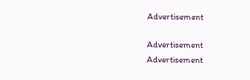Advertisement

Advertisement
Advertisement